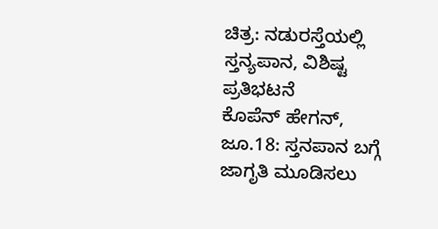ಚಿತ್ರ: ನಡುರಸ್ತೆಯಲ್ಲಿ ಸ್ತನ್ಯಪಾನ, ವಿಶಿಷ್ಟ ಪ್ರತಿಭಟನೆ
ಕೊಪೆನ್ ಹೇಗನ್, ಜೂ.18: ಸ್ತನಪಾನ ಬಗ್ಗೆ ಜಾಗೃತಿ ಮೂಡಿಸಲು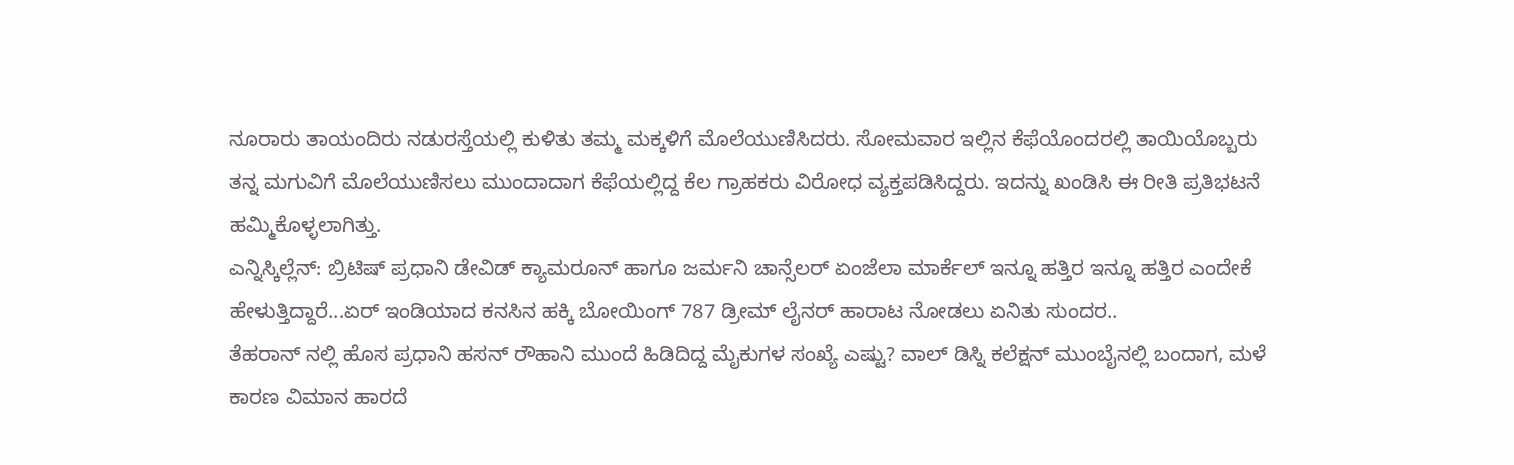ನೂರಾರು ತಾಯಂದಿರು ನಡುರಸ್ತೆಯಲ್ಲಿ ಕುಳಿತು ತಮ್ಮ ಮಕ್ಕಳಿಗೆ ಮೊಲೆಯುಣಿಸಿದರು. ಸೋಮವಾರ ಇಲ್ಲಿನ ಕೆಫೆಯೊಂದರಲ್ಲಿ ತಾಯಿಯೊಬ್ಬರು ತನ್ನ ಮಗುವಿಗೆ ಮೊಲೆಯುಣಿಸಲು ಮುಂದಾದಾಗ ಕೆಫೆಯಲ್ಲಿದ್ದ ಕೆಲ ಗ್ರಾಹಕರು ವಿರೋಧ ವ್ಯಕ್ತಪಡಿಸಿದ್ದರು. ಇದನ್ನು ಖಂಡಿಸಿ ಈ ರೀತಿ ಪ್ರತಿಭಟನೆ ಹಮ್ಮಿಕೊಳ್ಳಲಾಗಿತ್ತು.
ಎನ್ನಿಸ್ಕಿಲ್ಲೆನ್: ಬ್ರಿಟಿಷ್ ಪ್ರಧಾನಿ ಡೇವಿಡ್ ಕ್ಯಾಮರೂನ್ ಹಾಗೂ ಜರ್ಮನಿ ಚಾನ್ಸೆಲರ್ ಏಂಜೆಲಾ ಮಾರ್ಕೆಲ್ ಇನ್ನೂ ಹತ್ತಿರ ಇನ್ನೂ ಹತ್ತಿರ ಎಂದೇಕೆ ಹೇಳುತ್ತಿದ್ದಾರೆ...ಏರ್ ಇಂಡಿಯಾದ ಕನಸಿನ ಹಕ್ಕಿ ಬೋಯಿಂಗ್ 787 ಡ್ರೀಮ್ ಲೈನರ್ ಹಾರಾಟ ನೋಡಲು ಏನಿತು ಸುಂದರ..
ತೆಹರಾನ್ ನಲ್ಲಿ ಹೊಸ ಪ್ರಧಾನಿ ಹಸನ್ ರೌಹಾನಿ ಮುಂದೆ ಹಿಡಿದಿದ್ದ ಮೈಕುಗಳ ಸಂಖ್ಯೆ ಎಷ್ಟು? ವಾಲ್ ಡಿಸ್ನಿ ಕಲೆಕ್ಷನ್ ಮುಂಬೈನಲ್ಲಿ ಬಂದಾಗ, ಮಳೆ ಕಾರಣ ವಿಮಾನ ಹಾರದೆ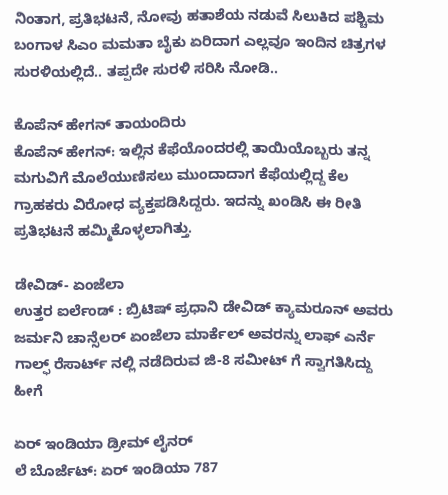ನಿಂತಾಗ, ಪ್ರತಿಭಟನೆ, ನೋವು ಹತಾಶೆಯ ನಡುವೆ ಸಿಲುಕಿದ ಪಶ್ಚಿಮ ಬಂಗಾಳ ಸಿಎಂ ಮಮತಾ ಬೈಕು ಏರಿದಾಗ ಎಲ್ಲವೂ ಇಂದಿನ ಚಿತ್ರಗಳ ಸುರಳಿಯಲ್ಲಿದೆ.. ತಪ್ಪದೇ ಸುರಳಿ ಸರಿಸಿ ನೋಡಿ..

ಕೊಪೆನ್ ಹೇಗನ್ ತಾಯಂದಿರು
ಕೊಪೆನ್ ಹೇಗನ್: ಇಲ್ಲಿನ ಕೆಫೆಯೊಂದರಲ್ಲಿ ತಾಯಿಯೊಬ್ಬರು ತನ್ನ ಮಗುವಿಗೆ ಮೊಲೆಯುಣಿಸಲು ಮುಂದಾದಾಗ ಕೆಫೆಯಲ್ಲಿದ್ದ ಕೆಲ ಗ್ರಾಹಕರು ವಿರೋಧ ವ್ಯಕ್ತಪಡಿಸಿದ್ದರು. ಇದನ್ನು ಖಂಡಿಸಿ ಈ ರೀತಿ ಪ್ರತಿಭಟನೆ ಹಮ್ಮಿಕೊಳ್ಳಲಾಗಿತ್ತು.

ಡೇವಿಡ್- ಏಂಜೆಲಾ
ಉತ್ತರ ಐರ್ಲೆಂಡ್ : ಬ್ರಿಟಿಷ್ ಪ್ರಧಾನಿ ಡೇವಿಡ್ ಕ್ಯಾಮರೂನ್ ಅವರು ಜರ್ಮನಿ ಚಾನ್ಸೆಲರ್ ಏಂಜೆಲಾ ಮಾರ್ಕೆಲ್ ಅವರನ್ನು ಲಾಫ್ ಎರ್ನೆ ಗಾಲ್ಫ್ ರೆಸಾರ್ಟ್ ನಲ್ಲಿ ನಡೆದಿರುವ ಜಿ-8 ಸಮೀಟ್ ಗೆ ಸ್ವಾಗತಿಸಿದ್ದು ಹೀಗೆ

ಏರ್ ಇಂಡಿಯಾ ಡ್ರೀಮ್ ಲೈನರ್
ಲೆ ಬೊರ್ಜೆಟ್: ಏರ್ ಇಂಡಿಯಾ 787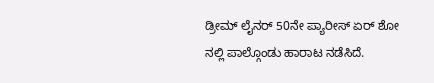ಡ್ರೀಮ್ ಲೈನರ್ 50ನೇ ಪ್ಯಾರೀಸ್ ಏರ್ ಶೋ ನಲ್ಲಿ ಪಾಲ್ಗೊಂಡು ಹಾರಾಟ ನಡೆಸಿದೆ.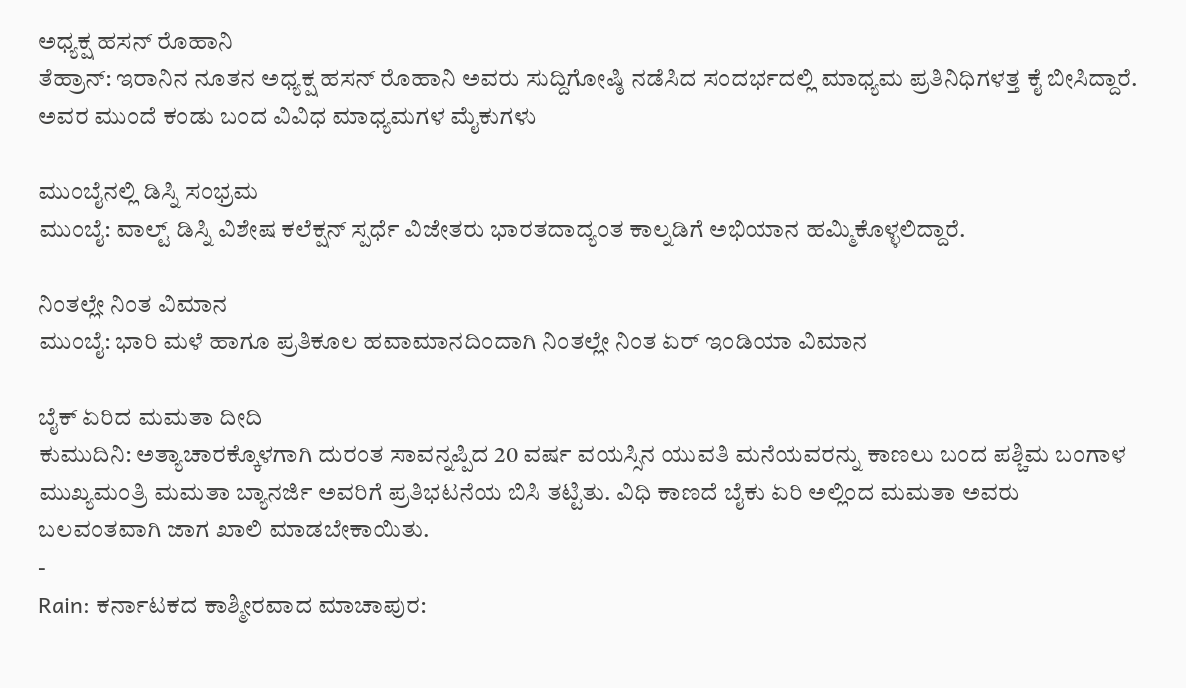ಅಧ್ಯಕ್ಷ ಹಸನ್ ರೊಹಾನಿ
ತೆಹ್ರಾನ್: ಇರಾನಿನ ನೂತನ ಅಧ್ಯಕ್ಷ ಹಸನ್ ರೊಹಾನಿ ಅವರು ಸುದ್ದಿಗೋಷ್ಠಿ ನಡೆಸಿದ ಸಂದರ್ಭದಲ್ಲಿ ಮಾಧ್ಯಮ ಪ್ರತಿನಿಧಿಗಳತ್ತ ಕೈ ಬೀಸಿದ್ದಾರೆ. ಅವರ ಮುಂದೆ ಕಂಡು ಬಂದ ವಿವಿಧ ಮಾಧ್ಯಮಗಳ ಮೈಕುಗಳು

ಮುಂಬೈನಲ್ಲಿ ಡಿಸ್ನಿ ಸಂಭ್ರಮ
ಮುಂಬೈ: ವಾಲ್ಟ್ ಡಿಸ್ನಿ ವಿಶೇಷ ಕಲೆಕ್ಷನ್ ಸ್ಪರ್ಧೆ ವಿಜೇತರು ಭಾರತದಾದ್ಯಂತ ಕಾಲ್ನಡಿಗೆ ಅಭಿಯಾನ ಹಮ್ಮಿಕೊಳ್ಳಲಿದ್ದಾರೆ.

ನಿಂತಲ್ಲೇ ನಿಂತ ವಿಮಾನ
ಮುಂಬೈ: ಭಾರಿ ಮಳೆ ಹಾಗೂ ಪ್ರತಿಕೂಲ ಹವಾಮಾನದಿಂದಾಗಿ ನಿಂತಲ್ಲೇ ನಿಂತ ಏರ್ ಇಂಡಿಯಾ ವಿಮಾನ

ಬೈಕ್ ಏರಿದ ಮಮತಾ ದೀದಿ
ಕುಮುದಿನಿ: ಅತ್ಯಾಚಾರಕ್ಕೊಳಗಾಗಿ ದುರಂತ ಸಾವನ್ನಪ್ಪಿದ 20 ವರ್ಷ ವಯಸ್ಸಿನ ಯುವತಿ ಮನೆಯವರನ್ನು ಕಾಣಲು ಬಂದ ಪಶ್ಚಿಮ ಬಂಗಾಳ ಮುಖ್ಯಮಂತ್ರಿ ಮಮತಾ ಬ್ಯಾನರ್ಜಿ ಅವರಿಗೆ ಪ್ರತಿಭಟನೆಯ ಬಿಸಿ ತಟ್ಟಿತು. ವಿಧಿ ಕಾಣದೆ ಬೈಕು ಏರಿ ಅಲ್ಲಿಂದ ಮಮತಾ ಅವರು ಬಲವಂತವಾಗಿ ಜಾಗ ಖಾಲಿ ಮಾಡಬೇಕಾಯಿತು.
-
Rain: ಕರ್ನಾಟಕದ ಕಾಶ್ಮೀರವಾದ ಮಾಚಾಪುರ: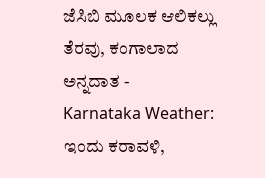ಜೆಸಿಬಿ ಮೂಲಕ ಆಲಿಕಲ್ಲು ತೆರವು, ಕಂಗಾಲಾದ ಅನ್ನದಾತ -
Karnataka Weather: ಇಂದು ಕರಾವಳಿ,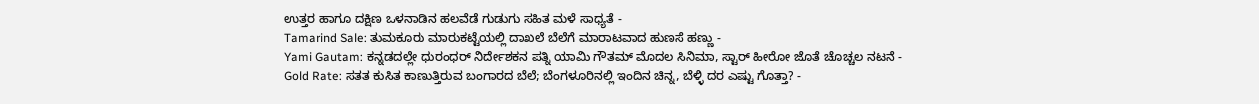ಉತ್ತರ ಹಾಗೂ ದಕ್ಷಿಣ ಒಳನಾಡಿನ ಹಲವೆಡೆ ಗುಡುಗು ಸಹಿತ ಮಳೆ ಸಾಧ್ಯತೆ -
Tamarind Sale: ತುಮಕೂರು ಮಾರುಕಟ್ಟೆಯಲ್ಲಿ ದಾಖಲೆ ಬೆಲೆಗೆ ಮಾರಾಟವಾದ ಹುಣಸೆ ಹಣ್ಣು -
Yami Gautam: ಕನ್ನಡದಲ್ಲೇ ಧುರಂಧರ್ ನಿರ್ದೇಶಕನ ಪತ್ನಿ ಯಾಮಿ ಗೌತಮ್ ಮೊದಲ ಸಿನಿಮಾ, ಸ್ಟಾರ್ ಹೀರೋ ಜೊತೆ ಚೊಚ್ಚಲ ನಟನೆ -
Gold Rate: ಸತತ ಕುಸಿತ ಕಾಣುತ್ತಿರುವ ಬಂಗಾರದ ಬೆಲೆ; ಬೆಂಗಳೂರಿನಲ್ಲಿ ಇಂದಿನ ಚಿನ್ನ, ಬೆಳ್ಳಿ ದರ ಎಷ್ಟು ಗೊತ್ತಾ? -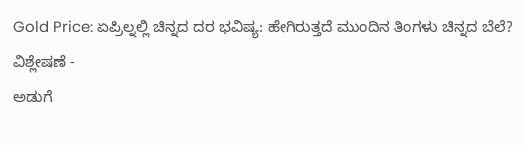Gold Price: ಏಪ್ರಿಲ್ನಲ್ಲಿ ಚಿನ್ನದ ದರ ಭವಿಷ್ಯ: ಹೇಗಿರುತ್ತದೆ ಮುಂದಿನ ತಿಂಗಳು ಚಿನ್ನದ ಬೆಲೆ? ವಿಶ್ಲೇಷಣೆ -
ಅಡುಗೆ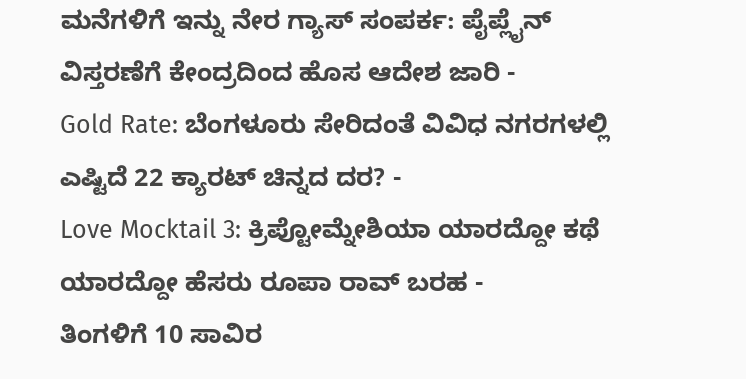ಮನೆಗಳಿಗೆ ಇನ್ನು ನೇರ ಗ್ಯಾಸ್ ಸಂಪರ್ಕ: ಪೈಪ್ಲೈನ್ ವಿಸ್ತರಣೆಗೆ ಕೇಂದ್ರದಿಂದ ಹೊಸ ಆದೇಶ ಜಾರಿ -
Gold Rate: ಬೆಂಗಳೂರು ಸೇರಿದಂತೆ ವಿವಿಧ ನಗರಗಳಲ್ಲಿ ಎಷ್ಟಿದೆ 22 ಕ್ಯಾರಟ್ ಚಿನ್ನದ ದರ? -
Love Mocktail 3: ಕ್ರಿಪ್ಟೋಮ್ನೇಶಿಯಾ ಯಾರದ್ದೋ ಕಥೆ ಯಾರದ್ದೋ ಹೆಸರು ರೂಪಾ ರಾವ್ ಬರಹ -
ತಿಂಗಳಿಗೆ 10 ಸಾವಿರ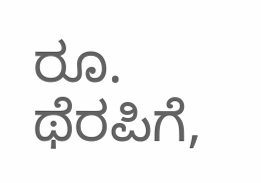ರೂ. ಥೆರಪಿಗೆ,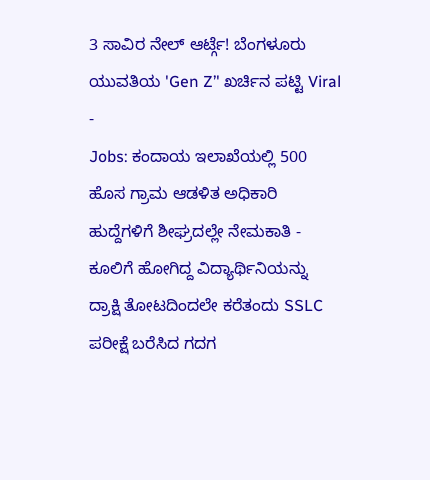3 ಸಾವಿರ ನೇಲ್ ಆರ್ಟ್ಗೆ! ಬೆಂಗಳೂರು ಯುವತಿಯ 'Gen Z’' ಖರ್ಚಿನ ಪಟ್ಟಿ Viral -
Jobs: ಕಂದಾಯ ಇಲಾಖೆಯಲ್ಲಿ 500 ಹೊಸ ಗ್ರಾಮ ಆಡಳಿತ ಅಧಿಕಾರಿ ಹುದ್ದೆಗಳಿಗೆ ಶೀಘ್ರದಲ್ಲೇ ನೇಮಕಾತಿ -
ಕೂಲಿಗೆ ಹೋಗಿದ್ದ ವಿದ್ಯಾರ್ಥಿನಿಯನ್ನು ದ್ರಾಕ್ಷಿ ತೋಟದಿಂದಲೇ ಕರೆತಂದು SSLC ಪರೀಕ್ಷೆ ಬರೆಸಿದ ಗದಗ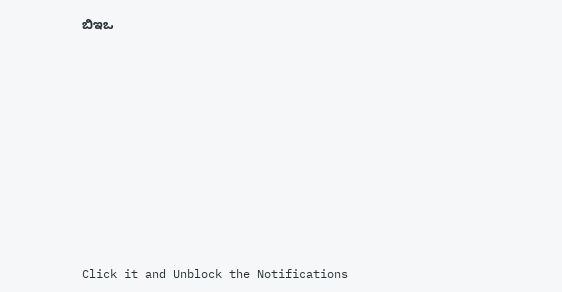ಬಿಇಒ












Click it and Unblock the Notifications